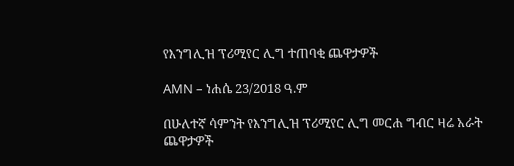የእንግሊዝ ፕሪሚየር ሊግ ተጠባቂ ጨዋታዎች

AMN – ነሐሴ 23/2018 ዓ.ም

በሁለተኛ ሳምንት የእንግሊዝ ፕሪሚየር ሊግ መርሐ ግብር ዛሬ አራት ጨዋታዎች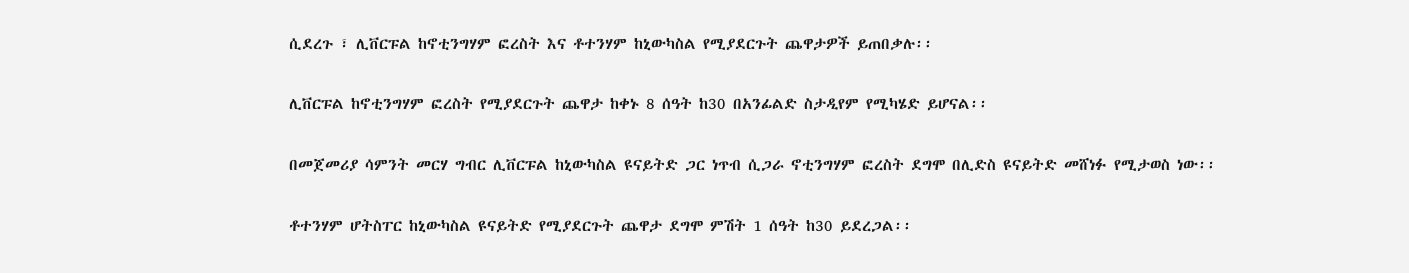ሲደረጉ ፣ ሊቨርፑል ከኖቲንግሃም ፎረስት እና ቶተንሃም ከኒውካስል የሚያደርጉት ጨዋታዎች ይጠበቃሉ፡፡

ሊቨርፑል ከኖቲንግሃም ፎረስት የሚያደርጉት ጨዋታ ከቀኑ 8 ሰዓት ከ30 በአንፊልድ ስታዲየም የሚካሄድ ይሆናል፡፡

በመጀመሪያ ሳምንት መርሃ ግብር ሊቨርፑል ከኒውካስል ዩናይትድ ጋር ነጥብ ሲጋራ ኖቲንግሃም ፎረስት ደግሞ በሊድስ ዩናይትድ መሸነፉ የሚታወስ ነው፡፡

ቶተንሃም ሆትስፐር ከኒውካስል ዩናይትድ የሚያደርጉት ጨዋታ ደግሞ ምሽት 1 ሰዓት ከ30 ይደረጋል፡፡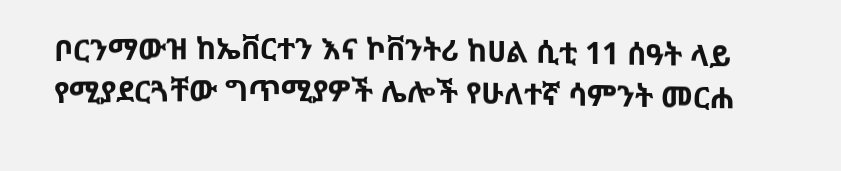ቦርንማውዝ ከኤቨርተን እና ኮቨንትሪ ከሀል ሲቲ 11 ሰዓት ላይ የሚያደርጓቸው ግጥሚያዎች ሌሎች የሁለተኛ ሳምንት መርሐ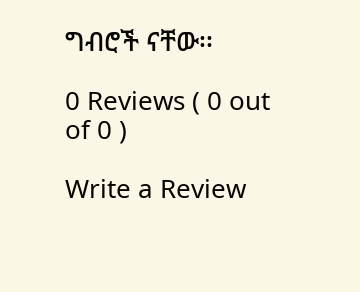ግብሮች ናቸው፡፡

0 Reviews ( 0 out of 0 )

Write a Review